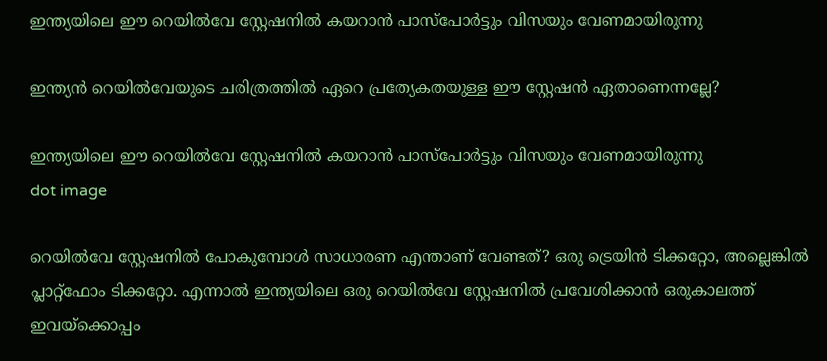ഇന്ത്യയിലെ ഈ റെയില്‍വേ സ്റ്റേഷനില്‍ കയറാന്‍ പാസ്പോര്‍ട്ടും വിസയും വേണമായിരുന്നു

ഇന്ത്യന്‍ റെയില്‍വേയുടെ ചരിത്രത്തില്‍ ഏറെ പ്രത്യേകതയുള്ള ഈ സ്റ്റേഷന്‍ ഏതാണെന്നല്ലേ?

ഇന്ത്യയിലെ ഈ റെയില്‍വേ സ്റ്റേഷനില്‍ കയറാന്‍ പാസ്പോര്‍ട്ടും വിസയും വേണമായിരുന്നു
dot image

റെയില്‍വേ സ്റ്റേഷനില്‍ പോകുമ്പോള്‍ സാധാരണ എന്താണ് വേണ്ടത്? ഒരു ട്രെയിന്‍ ടിക്കറ്റോ, അല്ലെങ്കില്‍ പ്ലാറ്റ്‌ഫോം ടിക്കറ്റോ. എന്നാല്‍ ഇന്ത്യയിലെ ഒരു റെയില്‍വേ സ്റ്റേഷനില്‍ പ്രവേശിക്കാന്‍ ഒരുകാലത്ത് ഇവയ്‌ക്കൊപ്പം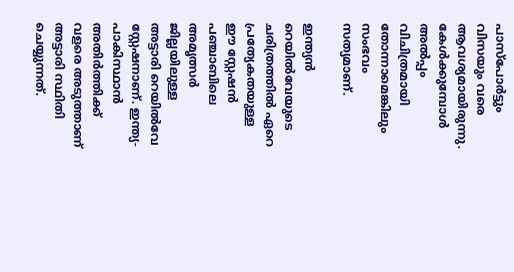പാസ്പോര്‍ട്ടും വിസയും വരെ ആവശ്യമായിരുന്നു. കേള്‍ക്കുമ്പോള്‍ അല്‍പ്പം വിചിത്രമായി തോന്നാമെങ്കിലും സംഭവം സത്യമാണ്.

ഇന്ത്യന്‍ റെയില്‍വേയുടെ ചരിത്രത്തില്‍ ഏറെ പ്രത്യേകതയുള്ള ഈ സ്റ്റേഷന്‍ പഞ്ചാബിലെ അമൃത്സര്‍ ജില്ലയിലുള്ള അട്ടാരി റെയില്‍വേ സ്റ്റേഷനാണ്. ഇന്ത്യ-പാകിസ്ഥാന്‍ അതിര്‍ത്തിക്ക് വളരെ അടുത്താണ് അട്ടാരി സ്ഥിതി ചെയ്യുന്നത്.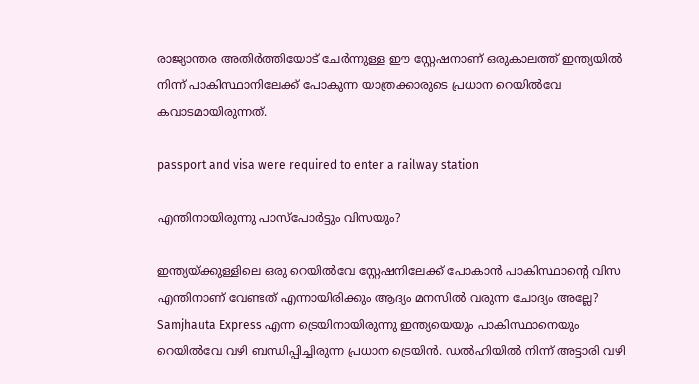രാജ്യാന്തര അതിര്‍ത്തിയോട് ചേര്‍ന്നുള്ള ഈ സ്റ്റേഷനാണ് ഒരുകാലത്ത് ഇന്ത്യയില്‍ നിന്ന് പാകിസ്ഥാനിലേക്ക് പോകുന്ന യാത്രക്കാരുടെ പ്രധാന റെയില്‍വേ കവാടമായിരുന്നത്.

passport and visa were required to enter a railway station

എന്തിനായിരുന്നു പാസ്പോര്‍ട്ടും വിസയും?

ഇന്ത്യയ്ക്കുള്ളിലെ ഒരു റെയില്‍വേ സ്റ്റേഷനിലേക്ക് പോകാന്‍ പാകിസ്ഥാന്റെ വിസ എന്തിനാണ് വേണ്ടത് എന്നായിരിക്കും ആദ്യം മനസില്‍ വരുന്ന ചോദ്യം അല്ലേ? Samjhauta Express എന്ന ട്രെയിനായിരുന്നു ഇന്ത്യയെയും പാകിസ്ഥാനെയും റെയില്‍വേ വഴി ബന്ധിപ്പിച്ചിരുന്ന പ്രധാന ട്രെയിന്‍. ഡല്‍ഹിയില്‍ നിന്ന് അട്ടാരി വഴി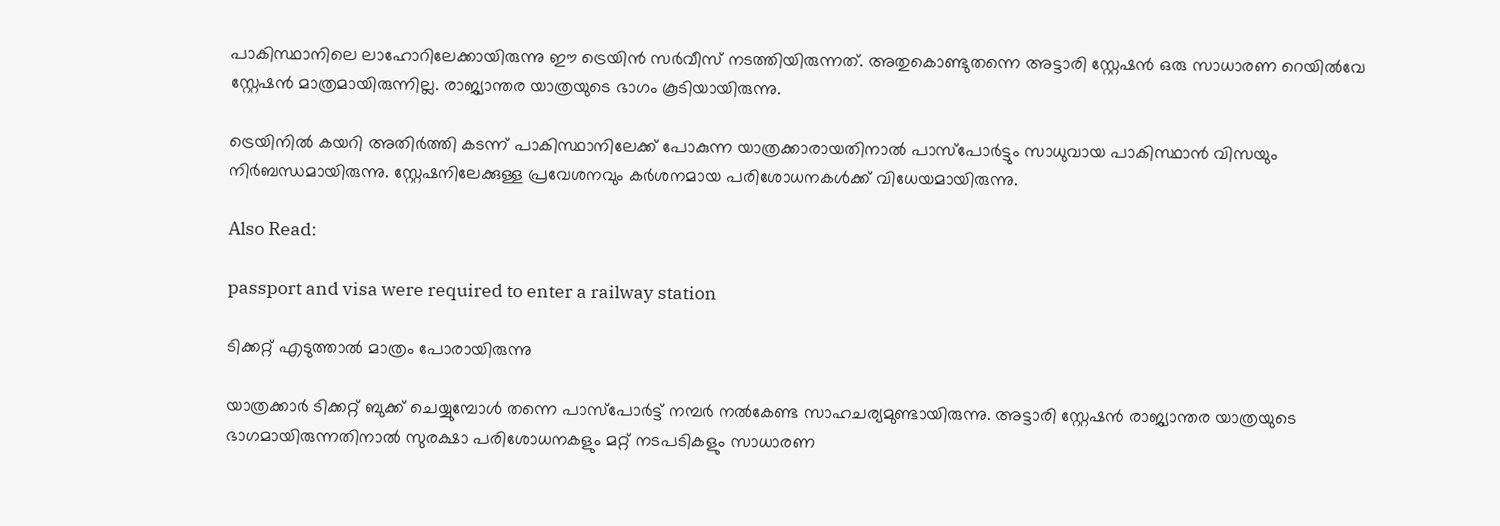പാകിസ്ഥാനിലെ ലാഹോറിലേക്കായിരുന്നു ഈ ട്രെയിന്‍ സര്‍വീസ് നടത്തിയിരുന്നത്. അതുകൊണ്ടുതന്നെ അട്ടാരി സ്റ്റേഷന്‍ ഒരു സാധാരണ റെയില്‍വേ സ്റ്റേഷന്‍ മാത്രമായിരുന്നില്ല. രാജ്യാന്തര യാത്രയുടെ ഭാഗം കൂടിയായിരുന്നു.

ട്രെയിനില്‍ കയറി അതിര്‍ത്തി കടന്ന് പാകിസ്ഥാനിലേക്ക് പോകുന്ന യാത്രക്കാരായതിനാല്‍ പാസ്പോര്‍ട്ടും സാധുവായ പാകിസ്ഥാന്‍ വിസയും നിര്‍ബന്ധമായിരുന്നു. സ്റ്റേഷനിലേക്കുള്ള പ്രവേശനവും കര്‍ശനമായ പരിശോധനകള്‍ക്ക് വിധേയമായിരുന്നു.

Also Read:

passport and visa were required to enter a railway station

ടിക്കറ്റ് എടുത്താല്‍ മാത്രം പോരായിരുന്നു

യാത്രക്കാര്‍ ടിക്കറ്റ് ബുക്ക് ചെയ്യുമ്പോള്‍ തന്നെ പാസ്പോര്‍ട്ട് നമ്പര്‍ നല്‍കേണ്ട സാഹചര്യമുണ്ടായിരുന്നു. അട്ടാരി സ്റ്റേഷന്‍ രാജ്യാന്തര യാത്രയുടെ ഭാഗമായിരുന്നതിനാല്‍ സുരക്ഷാ പരിശോധനകളും മറ്റ് നടപടികളും സാധാരണ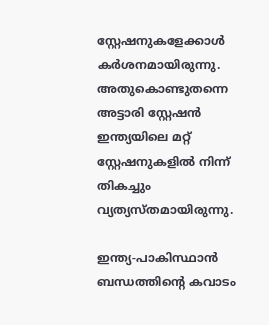സ്റ്റേഷനുകളേക്കാള്‍ കര്‍ശനമായിരുന്നു. അതുകൊണ്ടുതന്നെ അട്ടാരി സ്റ്റേഷന്‍ ഇന്ത്യയിലെ മറ്റ് സ്റ്റേഷനുകളില്‍ നിന്ന് തികച്ചും വ്യത്യസ്തമായിരുന്നു.

ഇന്ത്യ-പാകിസ്ഥാന്‍ ബന്ധത്തിന്റെ കവാടം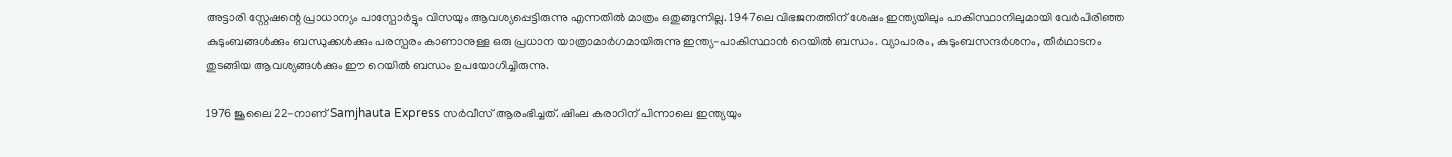അട്ടാരി സ്റ്റേഷന്റെ പ്രാധാന്യം പാസ്പോര്‍ട്ടും വിസയും ആവശ്യപ്പെട്ടിരുന്നു എന്നതില്‍ മാത്രം ഒതുങ്ങുന്നില്ല. 1947ലെ വിഭജനത്തിന് ശേഷം ഇന്ത്യയിലും പാകിസ്ഥാനിലുമായി വേര്‍പിരിഞ്ഞ കുടുംബങ്ങള്‍ക്കും ബന്ധുക്കള്‍ക്കും പരസ്പരം കാണാനുള്ള ഒരു പ്രധാന യാത്രാമാര്‍ഗമായിരുന്നു ഇന്ത്യ-പാകിസ്ഥാന്‍ റെയില്‍ ബന്ധം. വ്യാപാരം, കുടുംബസന്ദര്‍ശനം, തീര്‍ഥാടനം തുടങ്ങിയ ആവശ്യങ്ങള്‍ക്കും ഈ റെയില്‍ ബന്ധം ഉപയോഗിച്ചിരുന്നു.

1976 ജൂലൈ 22-നാണ് Samjhauta Express സര്‍വീസ് ആരംഭിച്ചത്. ഷിംല കരാറിന് പിന്നാലെ ഇന്ത്യയും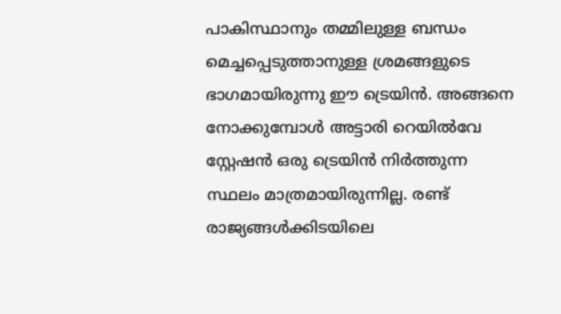പാകിസ്ഥാനും തമ്മിലുള്ള ബന്ധം മെച്ചപ്പെടുത്താനുള്ള ശ്രമങ്ങളുടെ ഭാഗമായിരുന്നു ഈ ട്രെയിന്‍. അങ്ങനെ നോക്കുമ്പോള്‍ അട്ടാരി റെയില്‍വേ സ്റ്റേഷന്‍ ഒരു ട്രെയിന്‍ നിര്‍ത്തുന്ന സ്ഥലം മാത്രമായിരുന്നില്ല. രണ്ട് രാജ്യങ്ങള്‍ക്കിടയിലെ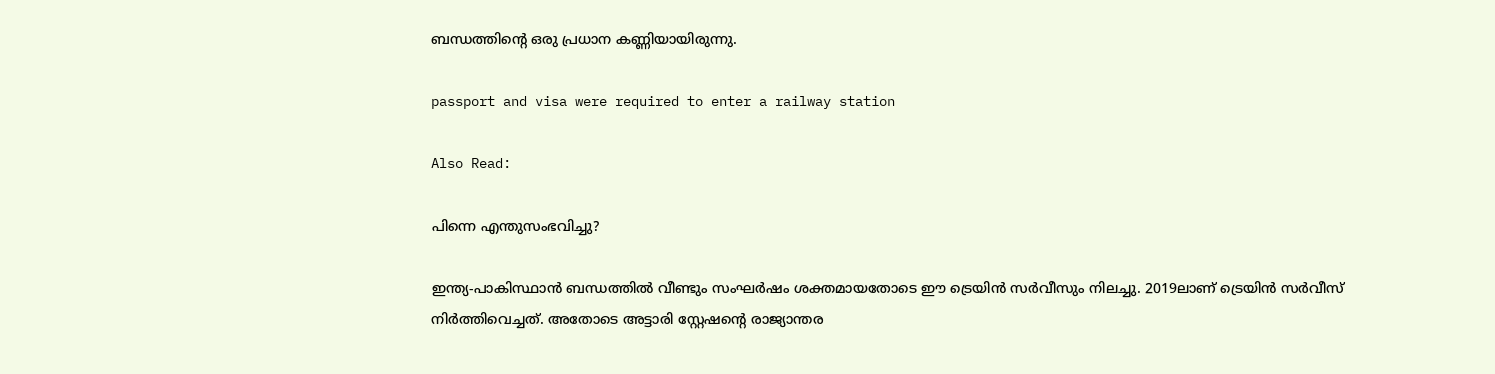ബന്ധത്തിന്റെ ഒരു പ്രധാന കണ്ണിയായിരുന്നു.

passport and visa were required to enter a railway station

Also Read:

പിന്നെ എന്തുസംഭവിച്ചു?

ഇന്ത്യ-പാകിസ്ഥാന്‍ ബന്ധത്തില്‍ വീണ്ടും സംഘര്‍ഷം ശക്തമായതോടെ ഈ ട്രെയിന്‍ സര്‍വീസും നിലച്ചു. 2019ലാണ് ട്രെയിന്‍ സര്‍വീസ് നിര്‍ത്തിവെച്ചത്. അതോടെ അട്ടാരി സ്റ്റേഷന്റെ രാജ്യാന്തര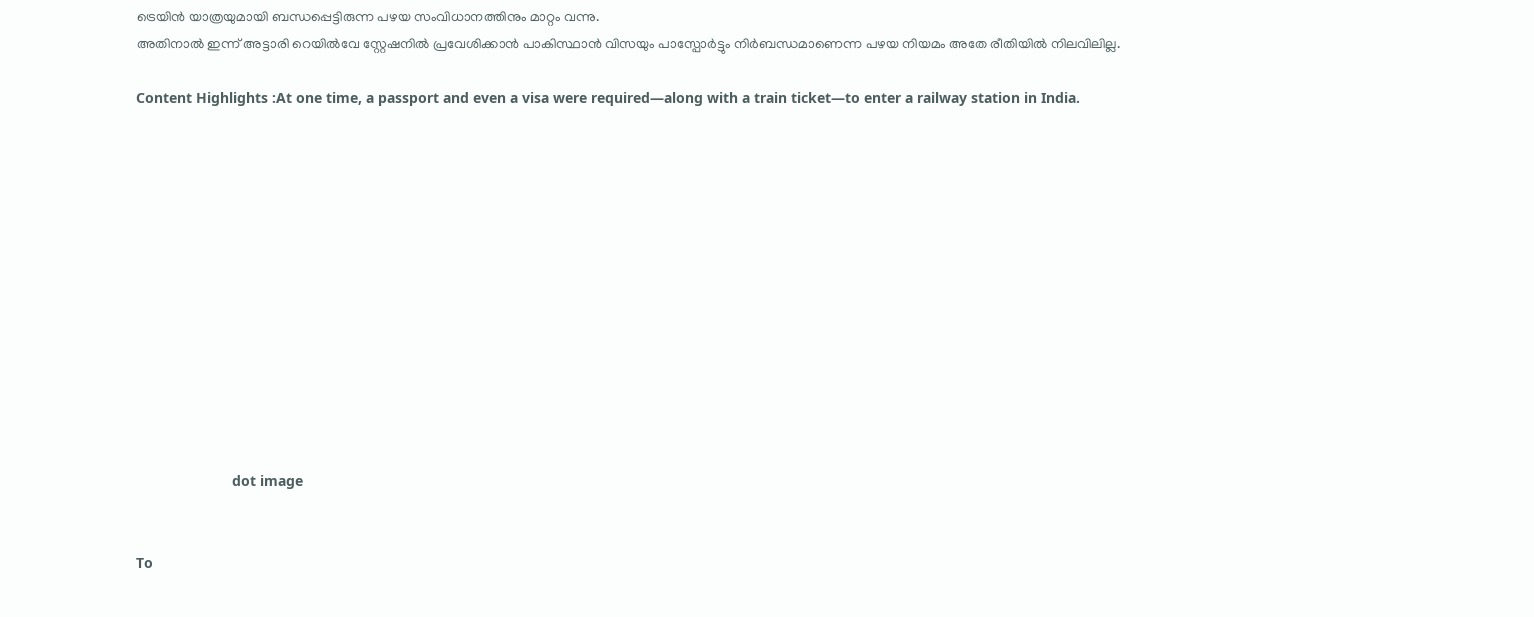ട്രെയിന്‍ യാത്രയുമായി ബന്ധപ്പെട്ടിരുന്ന പഴയ സംവിധാനത്തിനും മാറ്റം വന്നു.
അതിനാല്‍ ഇന്ന് അട്ടാരി റെയില്‍വേ സ്റ്റേഷനില്‍ പ്രവേശിക്കാന്‍ പാകിസ്ഥാന്‍ വിസയും പാസ്പോര്‍ട്ടും നിര്‍ബന്ധമാണെന്ന പഴയ നിയമം അതേ രീതിയില്‍ നിലവിലില്ല.

Content Highlights :At one time, a passport and even a visa were required—along with a train ticket—to enter a railway station in India.













                        dot image


To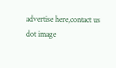advertise here,contact us
dot image